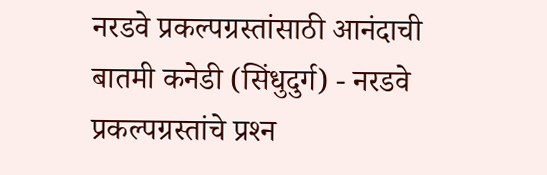नरडवे प्रकल्पग्रस्तांसाठी आनंदाची बातमी कनेडी (सिंधुदुर्ग) - नरडवे प्रकल्पग्रस्तांचे प्रश्‍न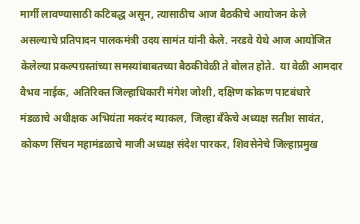मार्गी लावण्यासाठी कटिबद्ध असून, त्यासाठीच आज बैठकीचे आयोजन केले असल्याचे प्रतिपादन पालकमंत्री उदय सामंत यांनी केले. नरडवे येथे आज आयोजित केलेल्या प्रकल्पग्रस्तांच्या समस्यांबाबतच्या बैठकीवेळी ते बोलत होते.  या वेळी आमदार वैभव नाईक, अतिरिक्त जिल्हाधिकारी मंगेश जोशी, दक्षिण कोकण पाटबंधारे मंडळाचे अधीक्षक अभियंता मकरंद म्याकल, जिल्हा बॅंकेचे अध्यक्ष सतीश सावंत, कोकण सिंचन महामंडळाचे माजी अध्यक्ष संदेश पारकर, शिवसेनेचे जिल्हाप्रमुख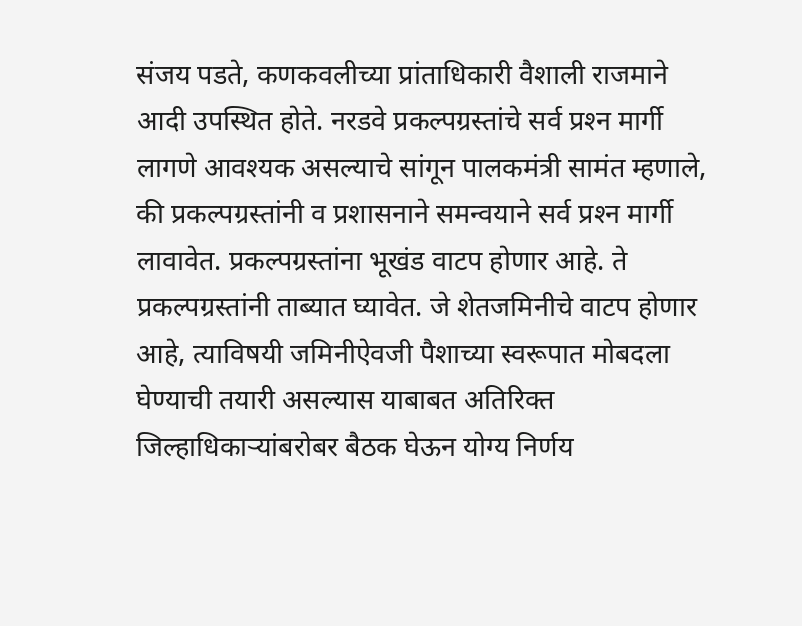संजय पडते, कणकवलीच्या प्रांताधिकारी वैशाली राजमाने आदी उपस्थित होते. नरडवे प्रकल्पग्रस्तांचे सर्व प्रश्‍न मार्गी लागणे आवश्‍यक असल्याचे सांगून पालकमंत्री सामंत म्हणाले, की प्रकल्पग्रस्तांनी व प्रशासनाने समन्वयाने सर्व प्रश्‍न मार्गी लावावेत. प्रकल्पग्रस्तांना भूखंड वाटप होणार आहे. ते प्रकल्पग्रस्तांनी ताब्यात घ्यावेत. जे शेतजमिनीचे वाटप होणार आहे, त्याविषयी जमिनीऐवजी पैशाच्या स्वरूपात मोबदला घेण्याची तयारी असल्यास याबाबत अतिरिक्त जिल्हाधिकाऱ्यांबरोबर बैठक घेऊन योग्य निर्णय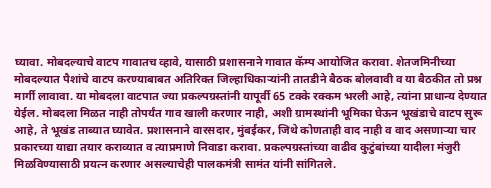घ्यावा. मोबदल्याचे वाटप गावातच व्हावे, यासाठी प्रशासनाने गावात कॅम्प आयोजित करावा. शेतजमिनीच्या मोबदल्यात पैशांचे वाटप करण्याबाबत अतिरिक्त जिल्हाधिकाऱ्यांनी तातडीने बैठक बोलवावी व या बैठकीत तो प्रश्न मार्गी लावावा. या मोबदला वाटपात ज्या प्रकल्पग्रस्तांनी यापूर्वी 65 टक्के रक्कम भरली आहे, त्यांना प्राधान्य देण्यात येईल. मोबदला मिळत नाही तोपर्यंत गाव खाली करणार नाही, अशी ग्रामस्थांनी भूमिका घेऊन भूखंडाचे वाटप सुरू आहे, ते भूखंड ताब्यात घ्यावेत. प्रशासनाने वारसदार, मुंबईकर, जिथे कोणताही वाद नाही व वाद असणाऱ्या चार प्रकारच्या याद्या तयार कराव्यात व त्याप्रमाणे निवाडा करावा. प्रकल्पग्रस्तांच्या वाढीव कुटुंबांच्या यादीला मंजुरी मिळविण्यासाठी प्रयत्न करणार असल्याचेही पालकमंत्री सामंत यांनी सांगितले.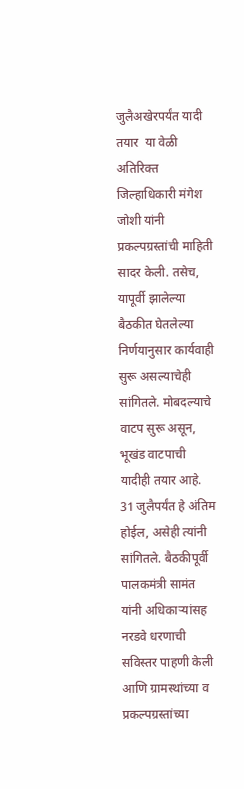जुलैअखेरपर्यंत यादी तयार  या वेळी अतिरिक्त जिल्हाधिकारी मंगेश जोशी यांनी प्रकल्पग्रस्तांची माहिती सादर केली. तसेच, यापूर्वी झालेल्या बैठकीत घेतलेल्या निर्णयानुसार कार्यवाही सुरू असल्याचेही सांगितले. मोबदल्याचे वाटप सुरू असून, भूखंड वाटपाची यादीही तयार आहे. 31 जुलैपर्यंत हे अंतिम होईल, असेही त्यांनी सांगितले. बैठकीपूर्वी पालकमंत्री सामंत यांनी अधिकाऱ्यांसह नरडवे धरणाची सविस्तर पाहणी केली आणि ग्रामस्थांच्या व प्रकल्पग्रस्तांच्या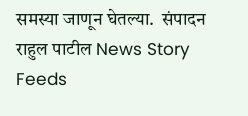समस्या जाणून घेतल्या.  संपादन राहुल पाटील News Story Feeds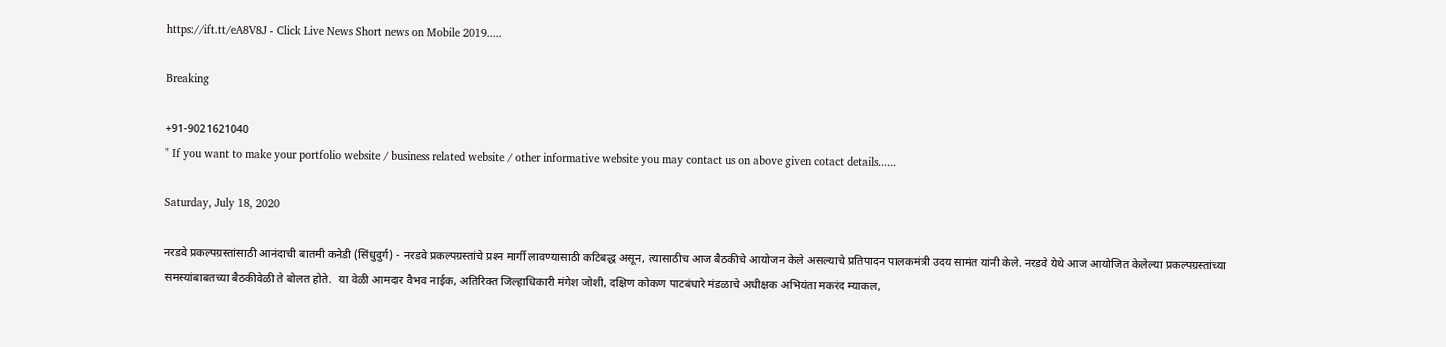https://ift.tt/eA8V8J - Click Live News Short news on Mobile 2019.....

Breaking

+91-9021621040
" If you want to make your portfolio website / business related website / other informative website you may contact us on above given cotact details......

Saturday, July 18, 2020

नरडवे प्रकल्पग्रस्तांसाठी आनंदाची बातमी कनेडी (सिंधुदुर्ग) - नरडवे प्रकल्पग्रस्तांचे प्रश्‍न मार्गी लावण्यासाठी कटिबद्ध असून, त्यासाठीच आज बैठकीचे आयोजन केले असल्याचे प्रतिपादन पालकमंत्री उदय सामंत यांनी केले. नरडवे येथे आज आयोजित केलेल्या प्रकल्पग्रस्तांच्या समस्यांबाबतच्या बैठकीवेळी ते बोलत होते.  या वेळी आमदार वैभव नाईक, अतिरिक्त जिल्हाधिकारी मंगेश जोशी, दक्षिण कोकण पाटबंधारे मंडळाचे अधीक्षक अभियंता मकरंद म्याकल,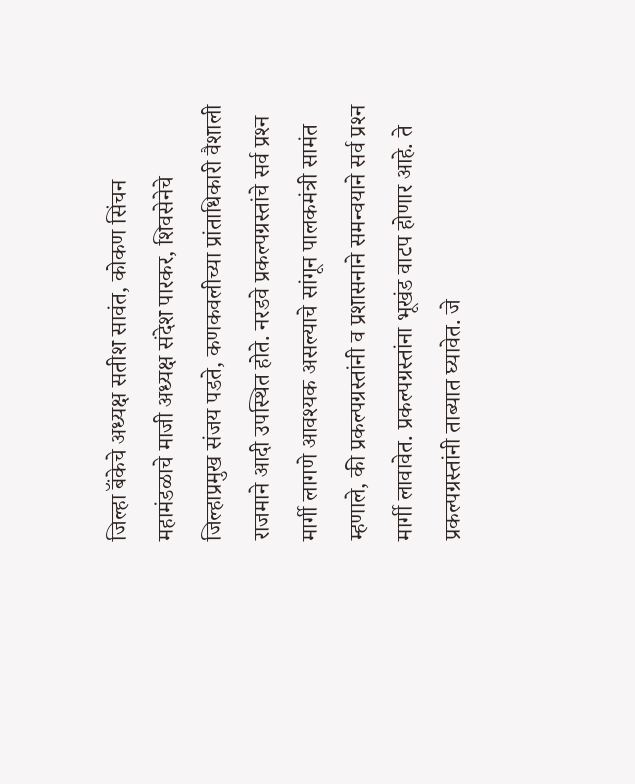जिल्हा बॅंकेचे अध्यक्ष सतीश सावंत, कोकण सिंचन महामंडळाचे माजी अध्यक्ष संदेश पारकर, शिवसेनेचे जिल्हाप्रमुख संजय पडते, कणकवलीच्या प्रांताधिकारी वैशाली राजमाने आदी उपस्थित होते. नरडवे प्रकल्पग्रस्तांचे सर्व प्रश्‍न मार्गी लागणे आवश्‍यक असल्याचे सांगून पालकमंत्री सामंत म्हणाले, की प्रकल्पग्रस्तांनी व प्रशासनाने समन्वयाने सर्व प्रश्‍न मार्गी लावावेत. प्रकल्पग्रस्तांना भूखंड वाटप होणार आहे. ते प्रकल्पग्रस्तांनी ताब्यात घ्यावेत. जे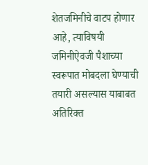शेतजमिनीचे वाटप होणार आहे, त्याविषयी जमिनीऐवजी पैशाच्या स्वरूपात मोबदला घेण्याची तयारी असल्यास याबाबत अतिरिक्त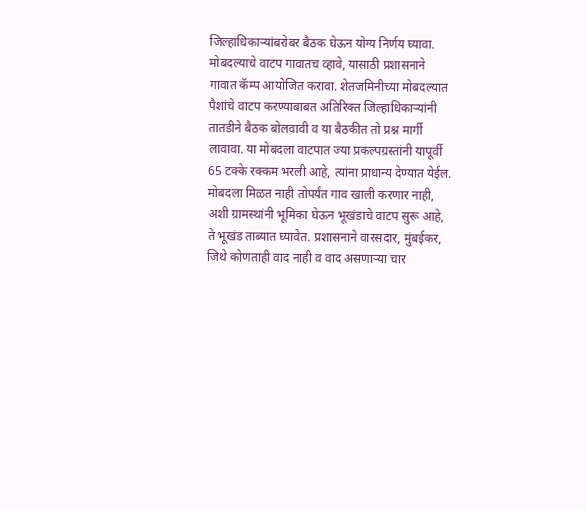जिल्हाधिकाऱ्यांबरोबर बैठक घेऊन योग्य निर्णय घ्यावा. मोबदल्याचे वाटप गावातच व्हावे, यासाठी प्रशासनाने गावात कॅम्प आयोजित करावा. शेतजमिनीच्या मोबदल्यात पैशांचे वाटप करण्याबाबत अतिरिक्त जिल्हाधिकाऱ्यांनी तातडीने बैठक बोलवावी व या बैठकीत तो प्रश्न मार्गी लावावा. या मोबदला वाटपात ज्या प्रकल्पग्रस्तांनी यापूर्वी 65 टक्के रक्कम भरली आहे, त्यांना प्राधान्य देण्यात येईल. मोबदला मिळत नाही तोपर्यंत गाव खाली करणार नाही, अशी ग्रामस्थांनी भूमिका घेऊन भूखंडाचे वाटप सुरू आहे, ते भूखंड ताब्यात घ्यावेत. प्रशासनाने वारसदार, मुंबईकर, जिथे कोणताही वाद नाही व वाद असणाऱ्या चार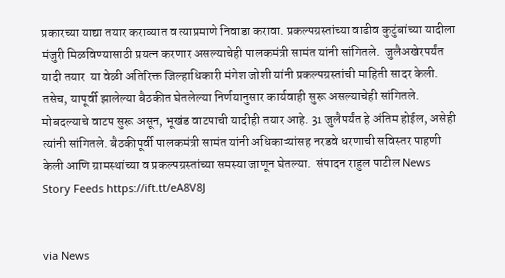प्रकारच्या याद्या तयार कराव्यात व त्याप्रमाणे निवाडा करावा. प्रकल्पग्रस्तांच्या वाढीव कुटुंबांच्या यादीला मंजुरी मिळविण्यासाठी प्रयत्न करणार असल्याचेही पालकमंत्री सामंत यांनी सांगितले.  जुलैअखेरपर्यंत यादी तयार  या वेळी अतिरिक्त जिल्हाधिकारी मंगेश जोशी यांनी प्रकल्पग्रस्तांची माहिती सादर केली. तसेच, यापूर्वी झालेल्या बैठकीत घेतलेल्या निर्णयानुसार कार्यवाही सुरू असल्याचेही सांगितले. मोबदल्याचे वाटप सुरू असून, भूखंड वाटपाची यादीही तयार आहे. 31 जुलैपर्यंत हे अंतिम होईल, असेही त्यांनी सांगितले. बैठकीपूर्वी पालकमंत्री सामंत यांनी अधिकाऱ्यांसह नरडवे धरणाची सविस्तर पाहणी केली आणि ग्रामस्थांच्या व प्रकल्पग्रस्तांच्या समस्या जाणून घेतल्या.  संपादन राहुल पाटील News Story Feeds https://ift.tt/eA8V8J


via News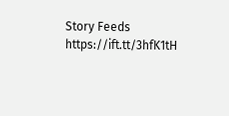Story Feeds https://ift.tt/3hfK1tH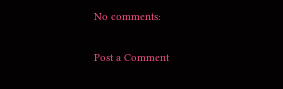No comments:

Post a Comment